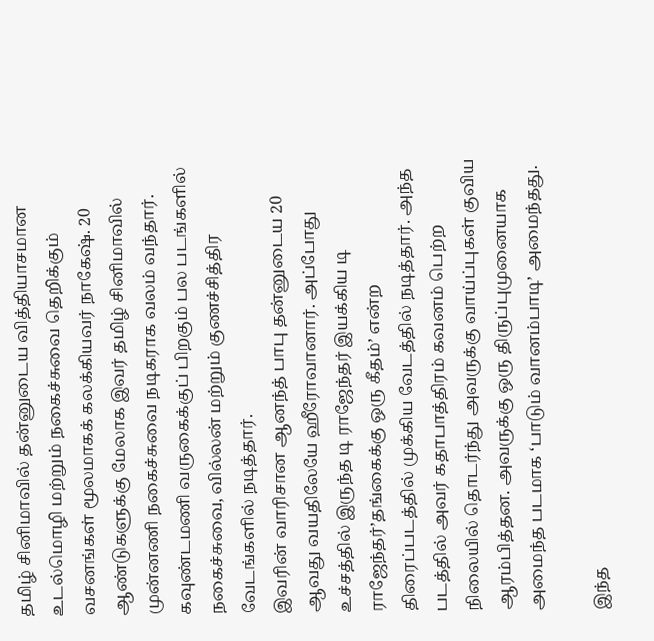தமிழ் சினிமாவில் தன்னுடைய வித்தியாசமான உடல்மொழி மற்றும் நகைச்சுவை தெறிக்கும் வசனங்கள் மூலமாகக் கலக்கியவர் நாகேஷ். 20 ஆண்டுகளுக்கு மேலாக இவர் தமிழ் சினிமாவில் முன்னணி நகைச்சுவை நடிகராக வலம் வந்தார். கவுண்டமணி வருகைக்குப் பிறகும் பல படங்களில் நகைச்சுவை, வில்லன் மற்றும் குணச்சித்திர வேடங்களில் நடித்தார்.
இவரின் வாரிசான ஆனந்த் பாபு தன்னுடைய 20 ஆவது வயதிலேயே ஹீரோவானார். அப்போது உச்சத்தில் இருந்த டி ராஜேந்தர் இயக்கிய டி ராஜேந்தர்’தங்கைக்கு ஒரு கீதம்’ என்ற திரைப்படத்தில் முக்கிய வேடத்தில் நடித்தார். அந்த படத்தில் அவர் கதாபாத்திரம் கவனம் பெற்ற நிலையில் தொடர்ந்து அவருக்கு வாய்ப்புகள் குவிய ஆரம்பித்தன. அவருக்கு ஒரு திருப்புமுனையாக அமைந்த படமாக ‘பாடும் வானம்பாடி’ அமைந்தது.

இந்த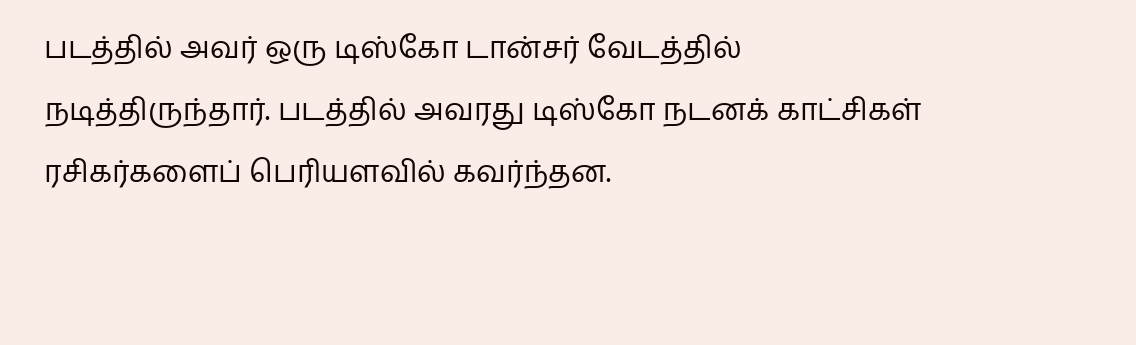படத்தில் அவர் ஒரு டிஸ்கோ டான்சர் வேடத்தில் நடித்திருந்தார். படத்தில் அவரது டிஸ்கோ நடனக் காட்சிகள் ரசிகர்களைப் பெரியளவில் கவர்ந்தன.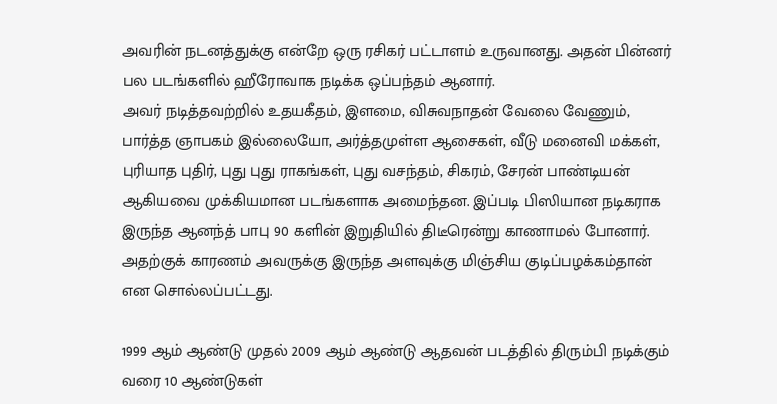அவரின் நடனத்துக்கு என்றே ஒரு ரசிகர் பட்டாளம் உருவானது. அதன் பின்னர் பல படங்களில் ஹீரோவாக நடிக்க ஒப்பந்தம் ஆனார்.
அவர் நடித்தவற்றில் உதயகீதம், இளமை, விசுவநாதன் வேலை வேணும், பார்த்த ஞாபகம் இல்லையோ, அர்த்தமுள்ள ஆசைகள், வீடு மனைவி மக்கள், புரியாத புதிர், புது புது ராகங்கள், புது வசந்தம், சிகரம், சேரன் பாண்டியன் ஆகியவை முக்கியமான படங்களாக அமைந்தன. இப்படி பிஸியான நடிகராக இருந்த ஆனந்த் பாபு 90 களின் இறுதியில் திடீரென்று காணாமல் போனார். அதற்குக் காரணம் அவருக்கு இருந்த அளவுக்கு மிஞ்சிய குடிப்பழக்கம்தான் என சொல்லப்பட்டது.

1999 ஆம் ஆண்டு முதல் 2009 ஆம் ஆண்டு ஆதவன் படத்தில் திரும்பி நடிக்கும் வரை 10 ஆண்டுகள்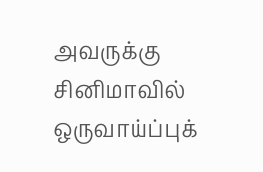அவருக்கு சினிமாவில் ஒருவாய்ப்புக்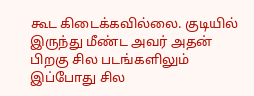கூட கிடைக்கவில்லை. குடியில் இருந்து மீண்ட அவர் அதன் பிறகு சில படங்களிலும் இப்போது சில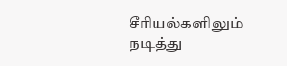சீரியல்களிலும் நடித்து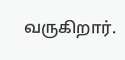வருகிறார்.